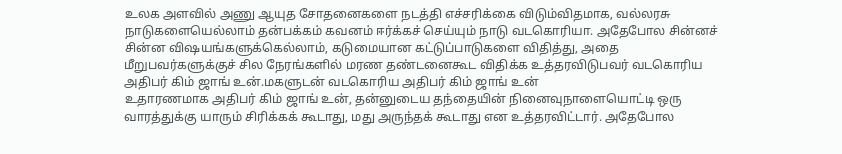உலக அளவில் அணு ஆயுத சோதனைகளை நடத்தி எச்சரிக்கை விடும்விதமாக, வல்லரசு நாடுகளையெல்லாம் தன்பக்கம் கவனம் ஈர்க்கச் செய்யும் நாடு வடகொரியா. அதேபோல சின்னச் சின்ன விஷயங்களுக்கெல்லாம், கடுமையான கட்டுப்பாடுகளை விதித்து, அதை மீறுபவர்களுக்குச் சில நேரங்களில் மரண தண்டனைகூட விதிக்க உத்தரவிடுபவர் வடகொரிய அதிபர் கிம் ஜாங் உன்.மகளுடன் வடகொரிய அதிபர் கிம் ஜாங் உன்
உதாரணமாக அதிபர் கிம் ஜாங் உன், தன்னுடைய தந்தையின் நினைவுநாளையொட்டி ஒரு வாரத்துக்கு யாரும் சிரிக்கக் கூடாது, மது அருந்தக் கூடாது என உத்தரவிட்டார். அதேபோல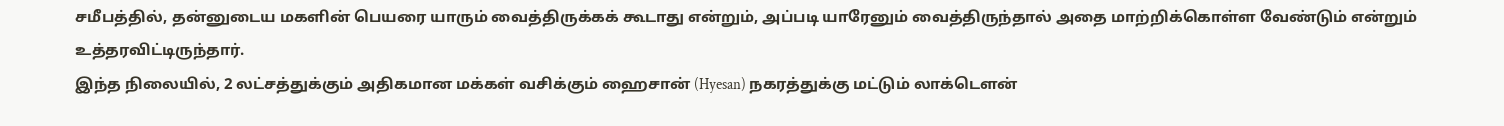சமீபத்தில், தன்னுடைய மகளின் பெயரை யாரும் வைத்திருக்கக் கூடாது என்றும், அப்படி யாரேனும் வைத்திருந்தால் அதை மாற்றிக்கொள்ள வேண்டும் என்றும் உத்தரவிட்டிருந்தார்.
இந்த நிலையில், 2 லட்சத்துக்கும் அதிகமான மக்கள் வசிக்கும் ஹைசான் (Hyesan) நகரத்துக்கு மட்டும் லாக்டௌன்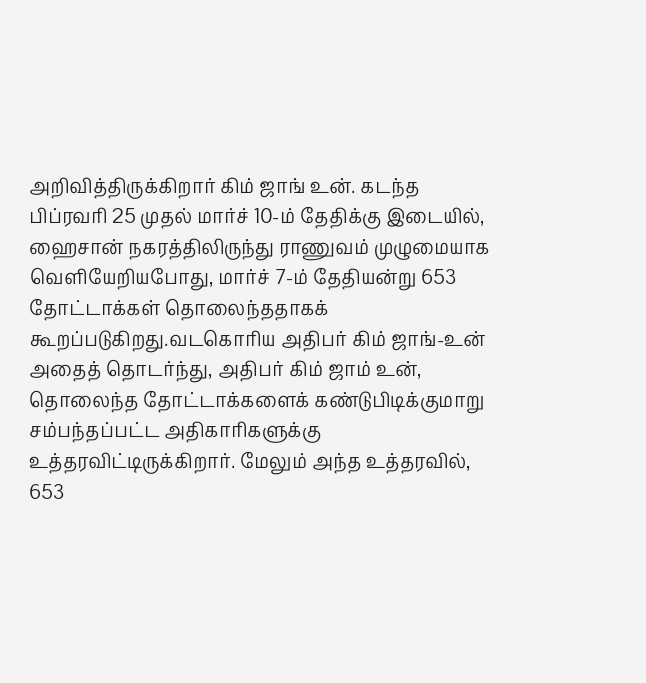அறிவித்திருக்கிறார் கிம் ஜாங் உன். கடந்த பிப்ரவரி 25 முதல் மார்ச் 10-ம் தேதிக்கு இடையில், ஹைசான் நகரத்திலிருந்து ராணுவம் முழுமையாக வெளியேறியபோது, மார்ச் 7-ம் தேதியன்று 653 தோட்டாக்கள் தொலைந்ததாகக் கூறப்படுகிறது.வடகொரிய அதிபர் கிம் ஜாங்-உன்
அதைத் தொடர்ந்து, அதிபர் கிம் ஜாம் உன், தொலைந்த தோட்டாக்களைக் கண்டுபிடிக்குமாறு சம்பந்தப்பட்ட அதிகாரிகளுக்கு உத்தரவிட்டிருக்கிறார். மேலும் அந்த உத்தரவில், 653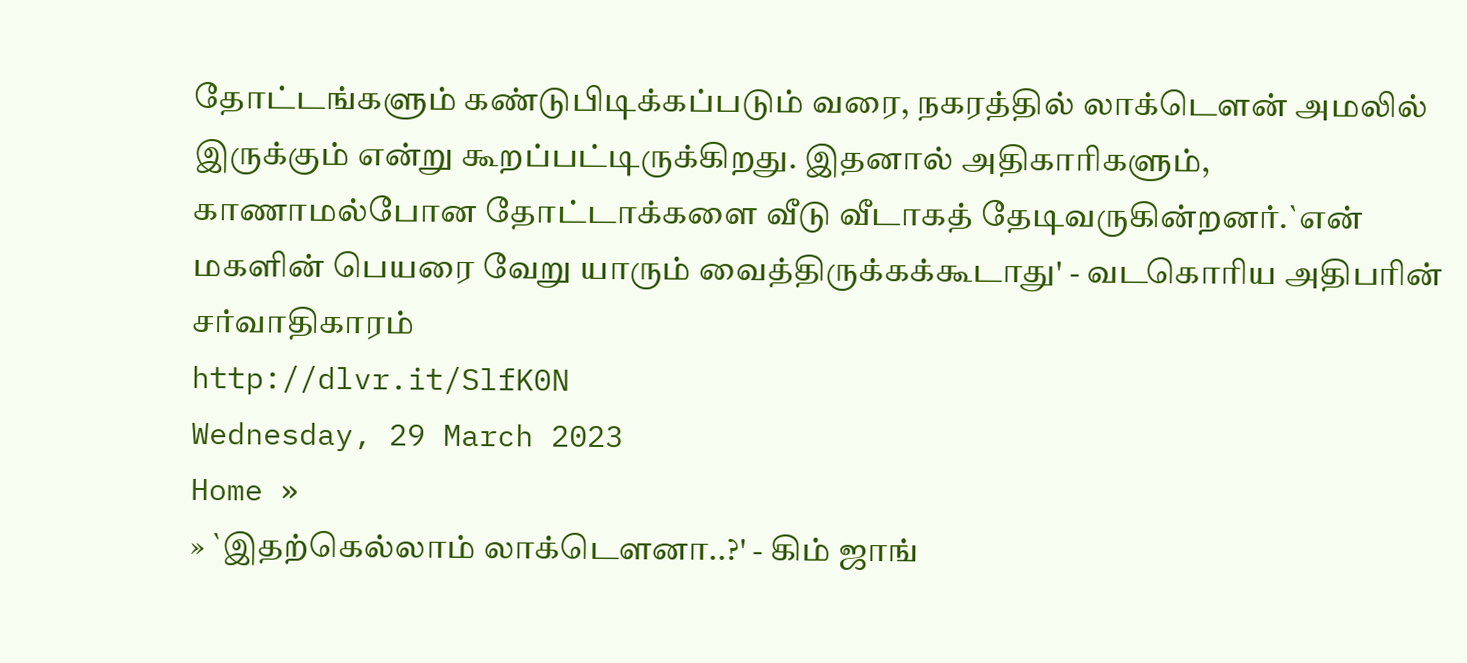தோட்டங்களும் கண்டுபிடிக்கப்படும் வரை, நகரத்தில் லாக்டெளன் அமலில் இருக்கும் என்று கூறப்பட்டிருக்கிறது. இதனால் அதிகாரிகளும், காணாமல்போன தோட்டாக்களை வீடு வீடாகத் தேடிவருகின்றனர்.`என் மகளின் பெயரை வேறு யாரும் வைத்திருக்கக்கூடாது' - வடகொரிய அதிபரின் சர்வாதிகாரம்
http://dlvr.it/SlfK0N
Wednesday, 29 March 2023
Home »
» `இதற்கெல்லாம் லாக்டெளனா..?' - கிம் ஜாங்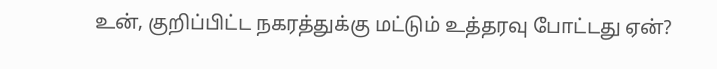உன், குறிப்பிட்ட நகரத்துக்கு மட்டும் உத்தரவு போட்டது ஏன்?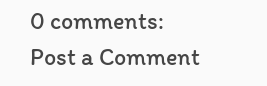0 comments:
Post a Comment